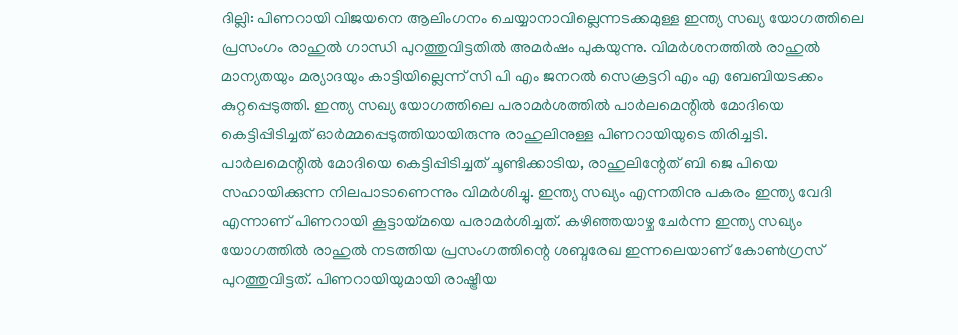ദില്ലി: പിണറായി വിജയനെ ആലിംഗനം ചെയ്യാനാവില്ലെന്നടക്കമുള്ള ഇന്ത്യ സഖ്യ യോഗത്തിലെ പ്രസംഗം രാഹുൽ ഗാന്ധി പുറത്തുവിട്ടതിൽ അമർഷം പുകയുന്നു. വിമർശനത്തിൽ രാഹുൽ മാന്യതയും മര്യാദയും കാട്ടിയില്ലെന്ന് സി പി എം ജനറൽ സെക്രട്ടറി എം എ ബേബിയടക്കം കുറ്റപ്പെടുത്തി. ഇന്ത്യ സഖ്യ യോഗത്തിലെ പരാമർശത്തിൽ പാർലമെന്റിൽ മോദിയെ കെട്ടിപ്പിടിച്ചത് ഓർമ്മപ്പെടുത്തിയായിരുന്നു രാഹുലിനുള്ള പിണറായിയുടെ തിരിച്ചടി. പാർലമെന്റിൽ മോദിയെ കെട്ടിപ്പിടിച്ചത് ചൂണ്ടിക്കാടിയ, രാഹുലിന്റേത് ബി ജെ പിയെ സഹായിക്കുന്ന നിലപാടാണെന്നും വിമർശിച്ചു. ഇന്ത്യ സഖ്യം എന്നതിനു പകരം ഇന്ത്യ വേദി എന്നാണ് പിണറായി കൂട്ടായ്മയെ പരാമർശിച്ചത്. കഴിഞ്ഞയാഴ്ച ചേർന്ന ഇന്ത്യ സഖ്യം യോഗത്തിൽ രാഹുൽ നടത്തിയ പ്രസംഗത്തിന്റെ ശബ്ദരേഖ ഇന്നലെയാണ് കോൺഗ്രസ് പുറത്തുവിട്ടത്. പിണറായിയുമായി രാഷ്ട്രീയ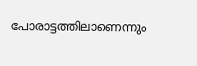പോരാട്ടത്തിലാണെന്നും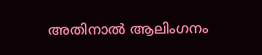അതിനാൽ ആലിംഗനം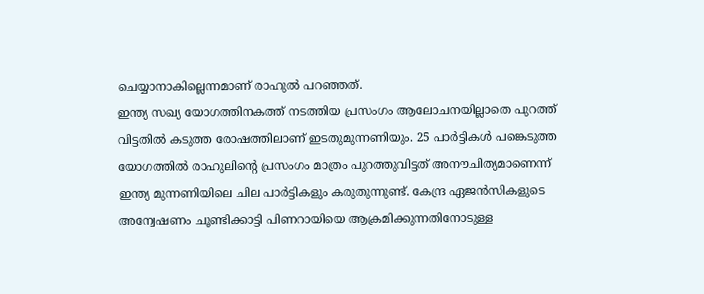ചെയ്യാനാകില്ലെന്നമാണ് രാഹുൽ പറഞ്ഞത്.
ഇന്ത്യ സഖ്യ യോഗത്തിനകത്ത് നടത്തിയ പ്രസംഗം ആലോചനയില്ലാതെ പുറത്ത് വിട്ടതിൽ കടുത്ത രോഷത്തിലാണ് ഇടതുമുന്നണിയും. 25 പാർട്ടികൾ പങ്കെടുത്ത യോഗത്തിൽ രാഹുലിന്റെ പ്രസംഗം മാത്രം പുറത്തുവിട്ടത് അനൗചിത്യമാണെന്ന് ഇന്ത്യ മുന്നണിയിലെ ചില പാർട്ടികളും കരുതുന്നുണ്ട്. കേന്ദ്ര ഏജൻസികളുടെ അന്വേഷണം ചൂണ്ടിക്കാട്ടി പിണറായിയെ ആക്രമിക്കുന്നതിനോടുള്ള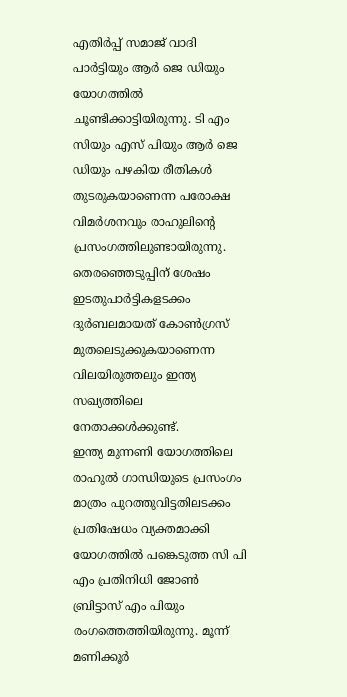എതിർപ്പ് സമാജ് വാദി പാർട്ടിയും ആർ ജെ ഡിയും യോഗത്തിൽ ചൂണ്ടിക്കാട്ടിയിരുന്നു. ടി എം സിയും എസ് പിയും ആർ ജെ ഡിയും പഴകിയ രീതികൾ തുടരുകയാണെന്ന പരോക്ഷ വിമർശനവും രാഹുലിന്റെ പ്രസംഗത്തിലുണ്ടായിരുന്നു. തെരഞ്ഞെടുപ്പിന് ശേഷം ഇടതുപാർട്ടികളടക്കം ദുർബലമായത് കോൺഗ്രസ് മുതലെടുക്കുകയാണെന്ന വിലയിരുത്തലും ഇന്ത്യ സഖ്യത്തിലെ നേതാക്കൾക്കുണ്ട്.
ഇന്ത്യ മുന്നണി യോഗത്തിലെ രാഹുൽ ഗാന്ധിയുടെ പ്രസംഗം മാത്രം പുറത്തുവിട്ടതിലടക്കം പ്രതിഷേധം വ്യക്തമാക്കി യോഗത്തിൽ പങ്കെടുത്ത സി പി എം പ്രതിനിധി ജോൺ ബ്രിട്ടാസ് എം പിയും രംഗത്തെത്തിയിരുന്നു. മൂന്ന് മണിക്കൂർ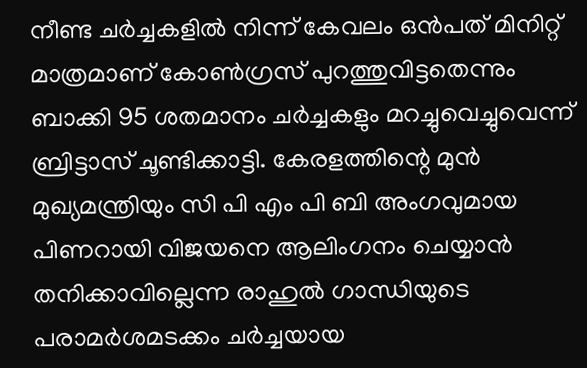നീണ്ട ചർച്ചകളിൽ നിന്ന് കേവലം ഒൻപത് മിനിറ്റ് മാത്രമാണ് കോൺഗ്രസ് പുറത്തുവിട്ടതെന്നും ബാക്കി 95 ശതമാനം ചർച്ചകളും മറച്ചുവെച്ചുവെന്ന് ബ്രിട്ടാസ് ചൂണ്ടിക്കാട്ടി. കേരളത്തിന്റെ മുൻ മുഖ്യമന്ത്രിയും സി പി എം പി ബി അംഗവുമായ പിണറായി വിജയനെ ആലിംഗനം ചെയ്യാൻ തനിക്കാവില്ലെന്ന രാഹുൽ ഗാന്ധിയുടെ പരാമർശമടക്കം ചർച്ചയായ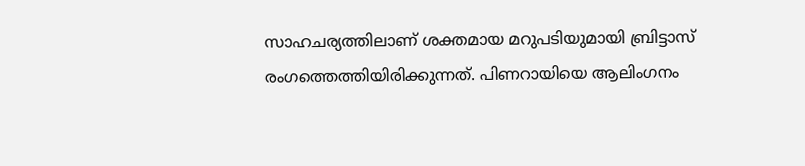സാഹചര്യത്തിലാണ് ശക്തമായ മറുപടിയുമായി ബ്രിട്ടാസ് രംഗത്തെത്തിയിരിക്കുന്നത്. പിണറായിയെ ആലിംഗനം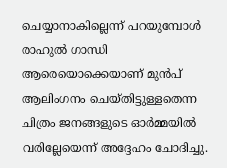ചെയ്യാനാകില്ലെന്ന് പറയുമ്പോൾ രാഹുൽ ഗാന്ധി ആരെയൊക്കെയാണ് മുൻപ് ആലിംഗനം ചെയ്തിട്ടുള്ളതെന്ന ചിത്രം ജനങ്ങളുടെ ഓർമ്മയിൽ വരില്ലേയെന്ന് അദ്ദേഹം ചോദിച്ചു.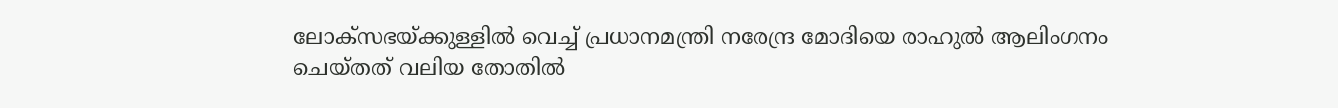ലോക്സഭയ്ക്കുള്ളിൽ വെച്ച് പ്രധാനമന്ത്രി നരേന്ദ്ര മോദിയെ രാഹുൽ ആലിംഗനം ചെയ്തത് വലിയ തോതിൽ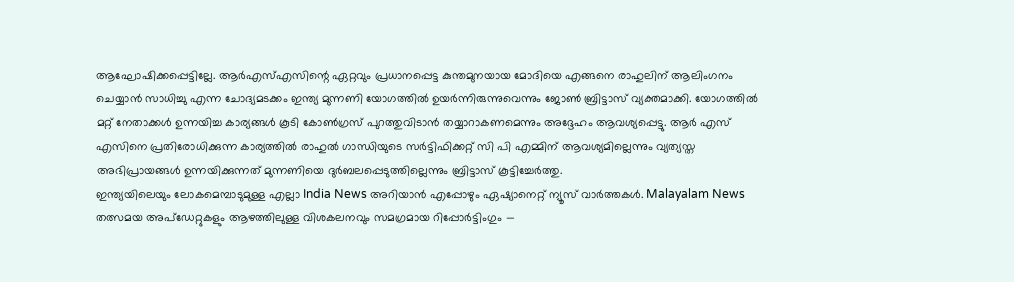ആഘോഷിക്കപ്പെട്ടില്ലേ. ആർഎസ്എസിന്റെ ഏറ്റവും പ്രധാനപ്പെട്ട കുന്തമുനയായ മോദിയെ എങ്ങനെ രാഹുലിന് ആലിംഗനം ചെയ്യാൻ സാധിച്ചു എന്ന ചോദ്യമടക്കം ഇന്ത്യ മുന്നണി യോഗത്തിൽ ഉയർന്നിരുന്നുവെന്നും ജോൺ ബ്രിട്ടാസ് വ്യക്തമാക്കി. യോഗത്തിൽ മറ്റ് നേതാക്കൾ ഉന്നയിച്ച കാര്യങ്ങൾ കൂടി കോൺഗ്രസ് പുറത്തുവിടാൻ തയ്യാറാകണമെന്നും അദ്ദേഹം ആവശ്യപ്പെട്ടു. ആർ എസ് എസിനെ പ്രതിരോധിക്കുന്ന കാര്യത്തിൽ രാഹുൽ ഗാന്ധിയുടെ സർട്ടിഫിക്കറ്റ് സി പി എമ്മിന് ആവശ്യമില്ലെന്നും വ്യത്യസ്ത അഭിപ്രായങ്ങൾ ഉന്നയിക്കുന്നത് മുന്നണിയെ ദുർബലപ്പെടുത്തില്ലെന്നും ബ്രിട്ടാസ് കൂട്ടിച്ചേർത്തു.
ഇന്ത്യയിലെയും ലോകമെമ്പാടുമുള്ള എല്ലാ India News അറിയാൻ എപ്പോഴും ഏഷ്യാനെറ്റ് ന്യൂസ് വാർത്തകൾ. Malayalam News തത്സമയ അപ്ഡേറ്റുകളും ആഴത്തിലുള്ള വിശകലനവും സമഗ്രമായ റിപ്പോർട്ടിംഗും —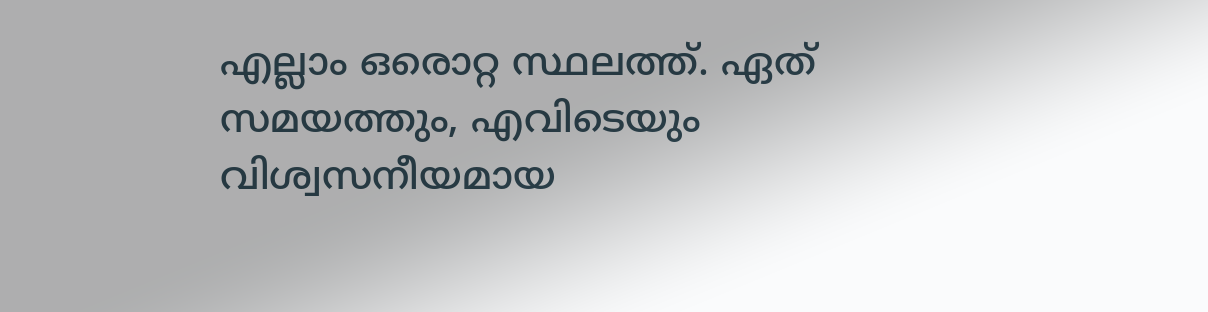എല്ലാം ഒരൊറ്റ സ്ഥലത്ത്. ഏത് സമയത്തും, എവിടെയും വിശ്വസനീയമായ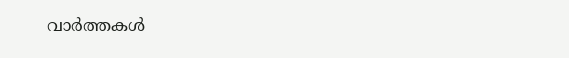വാർത്തകൾ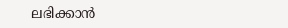ലഭിക്കാൻ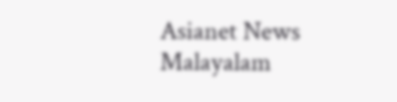Asianet News Malayalam